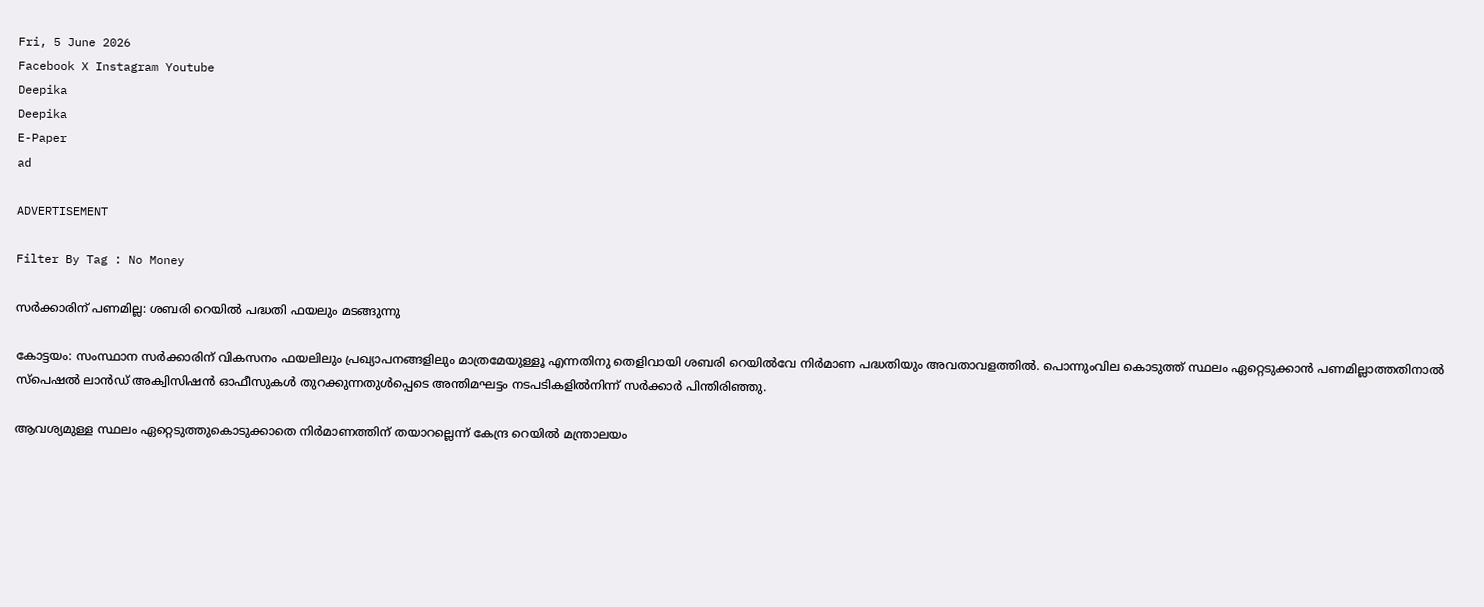Fri, 5 June 2026
Facebook X Instagram Youtube
Deepika
Deepika
E-Paper
ad

ADVERTISEMENT

Filter By Tag : No Money

സര്‍ക്കാരിന് പണമില്ല: ശബരി റെയില്‍ പദ്ധതി ഫയലും മടങ്ങുന്നു

കോട്ടയം: സംസ്ഥാന സര്‍ക്കാരിന് വികസനം ഫയലിലും പ്രഖ്യാപനങ്ങളിലും മാത്രമേയുള്ളൂ എന്നതിനു തെളിവായി ശബരി റെയില്‍വേ നിര്‍മാണ പദ്ധതിയും അവതാവളത്തില്‍. പൊന്നുംവില കൊടുത്ത് സ്ഥലം ഏറ്റെടുക്കാന്‍ പണമില്ലാത്തതിനാല്‍ സ്‌പെഷല്‍ ലാന്‍ഡ് അക്വിസിഷന്‍ ഓഫീസുകള്‍ തുറക്കുന്നതുള്‍പ്പെടെ അന്തിമഘട്ടം നടപടികളില്‍നിന്ന് സര്‍ക്കാര്‍ പിന്തിരിഞ്ഞു.

ആവശ്യമുള്ള സ്ഥലം ഏറ്റെടുത്തുകൊടുക്കാതെ നിര്‍മാണത്തിന് തയാറല്ലെന്ന് കേന്ദ്ര റെയില്‍ മന്ത്രാലയം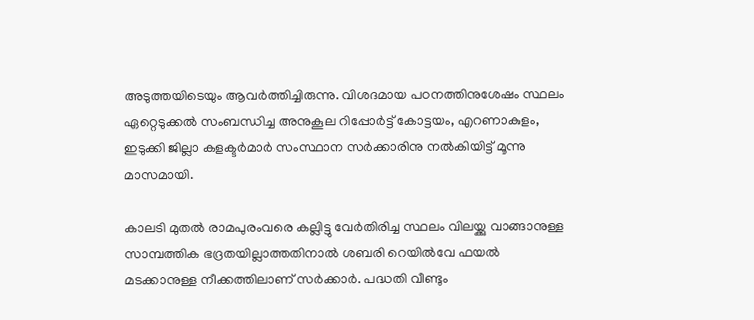അടുത്തയിടെയും ആവര്‍ത്തിച്ചിരുന്നു. വിശദമായ പഠനത്തിനുശേഷം സ്ഥലം ഏറ്റെടുക്കല്‍ സംബന്ധിച്ച അനുകൂല റിപ്പോര്‍ട്ട് കോട്ടയം, എറണാകുളം, ഇടുക്കി ജില്ലാ കളക്ടര്‍മാര്‍ സംസ്ഥാന സര്‍ക്കാരിനു നല്‍കിയിട്ട് മൂന്നു മാസമായി.

കാലടി മുതല്‍ രാമപുരംവരെ കല്ലിട്ടു വേര്‍തിരിച്ച സ്ഥലം വിലയ്ക്കു വാങ്ങാനുള്ള സാമ്പത്തിക ഭദ്രതയില്ലാത്തതിനാല്‍ ശബരി റെയില്‍വേ ഫയല്‍ മടക്കാനുള്ള നീക്കത്തിലാണ് സര്‍ക്കാര്‍. പദ്ധതി വീണ്ടും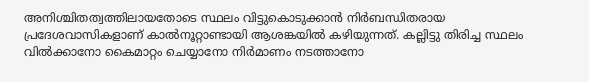അനിശ്ചിതത്വത്തിലായതോടെ സ്ഥലം വിട്ടുകൊടുക്കാന്‍ നിര്‍ബന്ധിതരായ പ്രദേശവാസികളാണ് കാല്‍നൂറ്റാണ്ടായി ആശങ്കയില്‍ കഴിയുന്നത്. കല്ലിട്ടു തിരിച്ച സ്ഥലം വില്‍ക്കാനോ കൈമാറ്റം ചെയ്യാനോ നിര്‍മാണം നടത്താനോ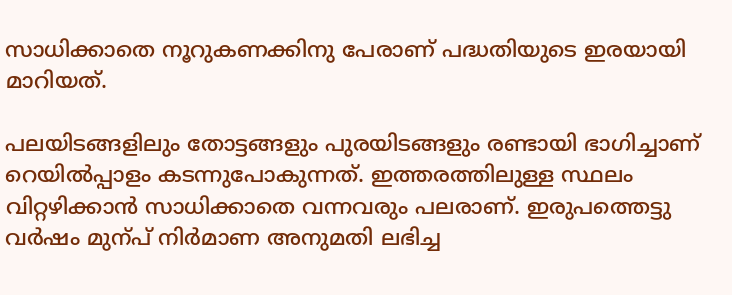സാധിക്കാതെ നൂറുകണക്കിനു പേരാണ് പദ്ധതിയുടെ ഇരയായി മാറിയത്.

പലയിടങ്ങളിലും തോട്ടങ്ങളും പുരയിടങ്ങളും രണ്ടായി ഭാഗിച്ചാണ് റെയില്‍പ്പാളം കടന്നുപോകുന്നത്. ഇത്തരത്തിലുള്ള സ്ഥലം വിറ്റഴിക്കാന്‍ സാധിക്കാതെ വന്നവരും പലരാണ്. ഇരുപത്തെട്ടു വര്‍ഷം മുന്പ് നിര്‍മാണ അനുമതി ലഭിച്ച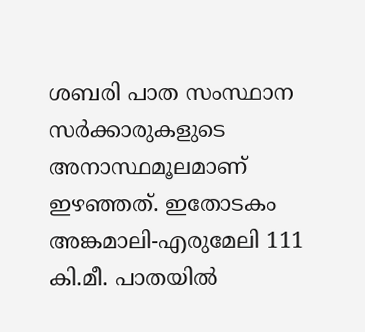ശബരി പാത സംസ്ഥാന സര്‍ക്കാരുകളുടെ അനാസ്ഥമൂലമാണ് ഇഴഞ്ഞത്. ഇതോടകം അങ്കമാലി-എരുമേലി 111 കി.മീ. പാതയില്‍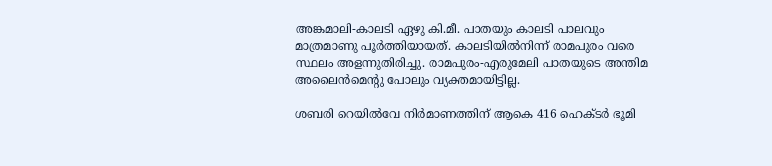അങ്കമാലി-കാലടി ഏഴു കി.മീ. പാതയും കാലടി പാലവും മാത്രമാണു പൂര്‍ത്തിയായത്. കാലടിയില്‍നിന്ന് രാമപുരം വരെ സ്ഥലം അളന്നുതിരിച്ചു. രാമപുരം-എരുമേലി പാതയുടെ അന്തിമ അലൈന്‍മെന്‍റു പോലും വ്യക്തമായിട്ടില്ല.

ശബരി റെയില്‍വേ നിര്‍മാണത്തിന് ആകെ 416 ഹെക്ടര്‍ ഭൂമി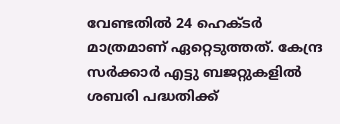വേണ്ടതില്‍ 24 ഹെക്ടര്‍ മാത്രമാണ് ഏറ്റെടുത്തത്. കേന്ദ്ര സര്‍ക്കാര്‍ എട്ടു ബജറ്റുകളില്‍ ശബരി പദ്ധതിക്ക്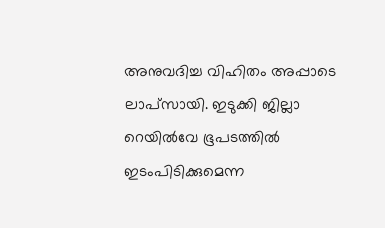അനുവദിച്ച വിഹിതം അപ്പാടെ ലാപ്‌സായി. ഇടുക്കി ജില്ലാ റെയില്‍വേ ഭൂപടത്തില്‍ ഇടംപിടിക്കുമെന്ന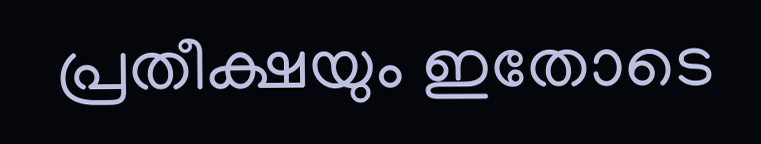പ്രതീക്ഷയും ഇതോടെ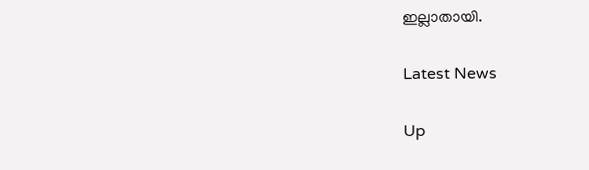ഇല്ലാതായി.

Latest News

Up